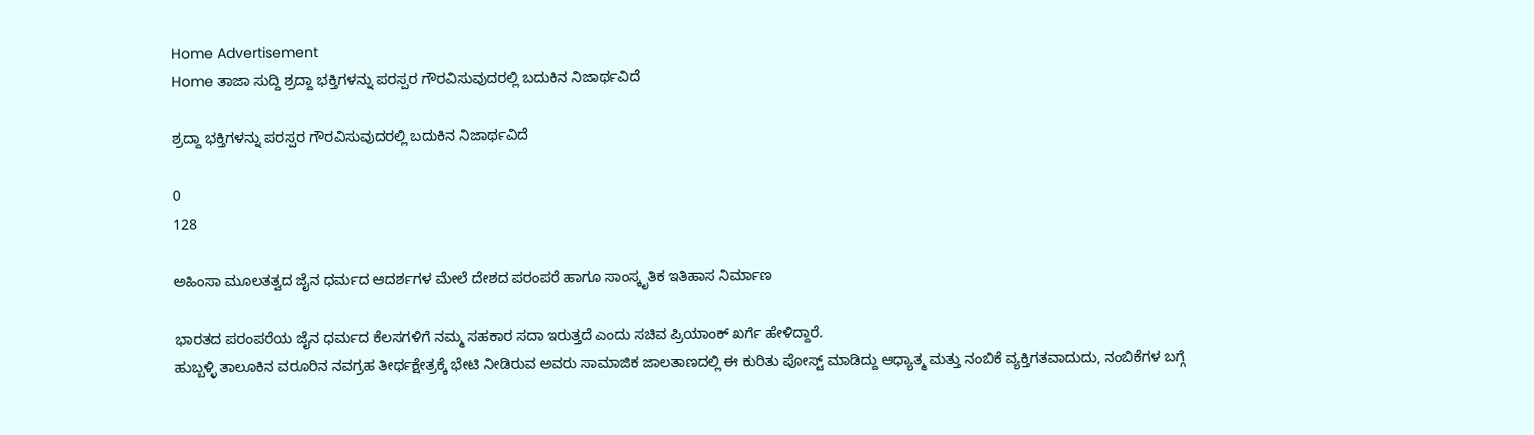Home Advertisement
Home ತಾಜಾ ಸುದ್ದಿ ಶ್ರದ್ದಾ ಭಕ್ತಿಗಳನ್ನು ಪರಸ್ಪರ ಗೌರವಿಸುವುದರಲ್ಲಿ ಬದುಕಿನ ನಿಜಾರ್ಥವಿದೆ

ಶ್ರದ್ದಾ ಭಕ್ತಿಗಳನ್ನು ಪರಸ್ಪರ ಗೌರವಿಸುವುದರಲ್ಲಿ ಬದುಕಿನ ನಿಜಾರ್ಥವಿದೆ

0
128

ಅಹಿಂಸಾ ಮೂಲತತ್ವದ ಜೈನ ಧರ್ಮದ ಆದರ್ಶಗಳ ಮೇಲೆ ದೇಶದ ಪರಂಪರೆ ಹಾಗೂ ಸಾಂಸ್ಕೃತಿಕ ಇತಿಹಾಸ ನಿರ್ಮಾಣ

ಭಾರತದ ಪರಂಪರೆಯ ಜೈನ ಧರ್ಮದ ಕೆಲಸಗಳಿಗೆ ನಮ್ಮ ಸಹಕಾರ ಸದಾ ಇರುತ್ತದೆ ಎಂದು ಸಚಿವ ಪ್ರಿಯಾಂಕ್‌ ಖರ್ಗೆ ಹೇಳಿದ್ದಾರೆ.
ಹುಬ್ಬಳ್ಳಿ ತಾಲೂಕಿನ ವರೂರಿನ ನವಗ್ರಹ ತೀರ್ಥಕ್ಷೇತ್ರಕ್ಕೆ ಭೇಟಿ ನೀಡಿರುವ ಅವರು ಸಾಮಾಜಿಕ ಜಾಲತಾಣದಲ್ಲಿ ಈ ಕುರಿತು ಪೋಸ್ಟ್‌ ಮಾಡಿದ್ದು ಆಧ್ಯಾತ್ಮ ಮತ್ತು ನಂಬಿಕೆ ವ್ಯಕ್ತಿಗತವಾದುದು, ನಂಬಿಕೆಗಳ ಬಗ್ಗೆ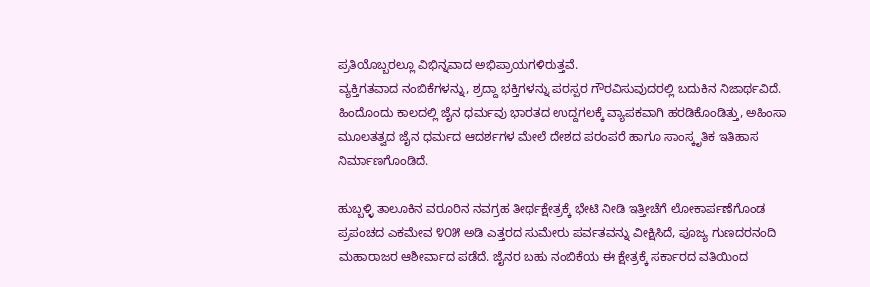ಪ್ರತಿಯೊಬ್ಬರಲ್ಲೂ ವಿಭಿನ್ನವಾದ ಅಭಿಪ್ರಾಯಗಳಿರುತ್ತವೆ.
ವ್ಯಕ್ತಿಗತವಾದ ನಂಬಿಕೆಗಳನ್ನು, ಶ್ರದ್ದಾ ಭಕ್ತಿಗಳನ್ನು ಪರಸ್ಪರ ಗೌರವಿಸುವುದರಲ್ಲಿ ಬದುಕಿನ ನಿಜಾರ್ಥವಿದೆ. ಹಿಂದೊಂದು ಕಾಲದಲ್ಲಿ ಜೈನ ಧರ್ಮವು ಭಾರತದ ಉದ್ದಗಲಕ್ಕೆ ವ್ಯಾಪಕವಾಗಿ ಹರಡಿಕೊಂಡಿತ್ತು, ಅಹಿಂಸಾ ಮೂಲತತ್ವದ ಜೈನ ಧರ್ಮದ ಆದರ್ಶಗಳ ಮೇಲೆ ದೇಶದ ಪರಂಪರೆ ಹಾಗೂ ಸಾಂಸ್ಕೃತಿಕ ಇತಿಹಾಸ ನಿರ್ಮಾಣಗೊಂಡಿದೆ.

ಹುಬ್ಬಳ್ಳಿ ತಾಲೂಕಿನ ವರೂರಿನ ನವಗ್ರಹ ತೀರ್ಥಕ್ಷೇತ್ರಕ್ಕೆ ಭೇಟಿ ನೀಡಿ ಇತ್ತೀಚೆಗೆ ಲೋಕಾರ್ಪಣೆಗೊಂಡ ಪ್ರಪಂಚದ ಎಕಮೇವ ೪೦೫ ಅಡಿ ಎತ್ತರದ ಸುಮೇರು ಪರ್ವತವನ್ನು ವೀಕ್ಷಿಸಿದೆ, ಪೂಜ್ಯ ಗುಣದರನಂದಿ ಮಹಾರಾಜರ ಆಶೀರ್ವಾದ ಪಡೆದೆ. ಜೈನರ ಬಹು ನಂಬಿಕೆಯ ಈ ಕ್ಷೇತ್ರಕ್ಕೆ ಸರ್ಕಾರದ ವತಿಯಿಂದ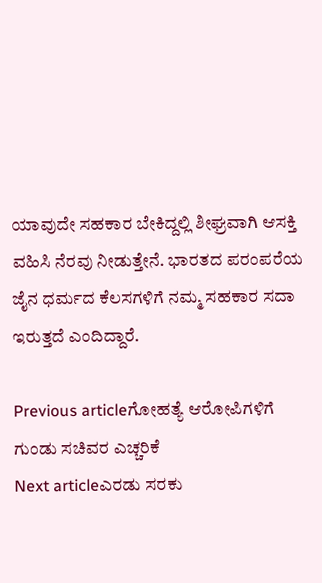ಯಾವುದೇ ಸಹಕಾರ ಬೇಕಿದ್ದಲ್ಲಿ ಶೀಘ್ರವಾಗಿ ಆಸಕ್ತಿ ವಹಿಸಿ ನೆರವು ನೀಡುತ್ತೇನೆ. ಭಾರತದ ಪರಂಪರೆಯ ಜೈನ ಧರ್ಮದ ಕೆಲಸಗಳಿಗೆ ನಮ್ಮ ಸಹಕಾರ ಸದಾ ಇರುತ್ತದೆ ಎಂದಿದ್ದಾರೆ.

Previous articleಗೋಹತ್ಯೆ ಆರೋಪಿಗಳಿಗೆ ಗುಂಡು ಸಚಿವರ ಎಚ್ಚರಿಕೆ
Next articleಎರಡು ಸರಕು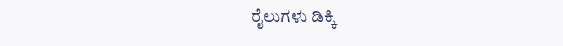ರೈಲುಗಳು ಡಿಕ್ಕಿ